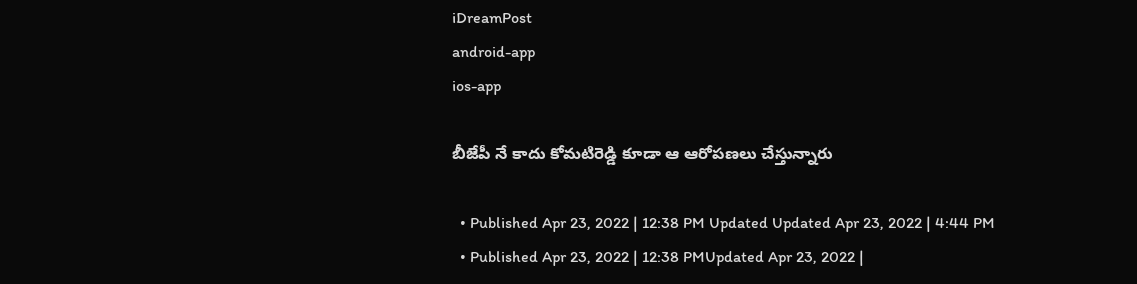iDreamPost
android-app
ios-app

బీజేపీ నే కాదు కోమటిరెడ్డి కూడా ఆ ఆరోపణలు చేస్తున్నారు

  • Published Apr 23, 2022 | 12:38 PM Updated Updated Apr 23, 2022 | 4:44 PM
  • Published Apr 23, 2022 | 12:38 PMUpdated Apr 23, 2022 |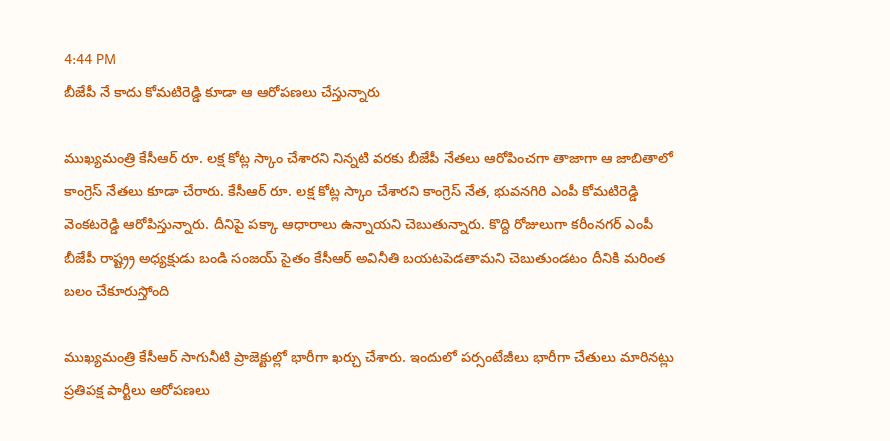4:44 PM
బీజేపీ నే కాదు కోమటిరెడ్డి కూడా ఆ ఆరోపణలు చేస్తున్నారు

ముఖ్యమంత్రి కేసీఆర్ రూ. లక్ష కోట్ల స్కాం చేశారని నిన్నటి వరకు బీజేపీ నేతలు ఆరోపించగా తాజాగా ఆ జాబితాలో కాంగ్రెస్ నేతలు కూడా చేరారు. కేసీఆర్ రూ. లక్ష కోట్ల స్కాం చేశారని కాంగ్రెస్ నేత, భువనగిరి ఎంపీ కోమటిరెడ్డి వెంకటరెడ్డి ఆరోపిస్తున్నారు. దీనిపై పక్కా ఆధారాలు ఉన్నాయని చెబుతున్నారు. కొద్ది రోజులుగా కరీంనగర్ ఎంపీ బీజేపీ రాష్ట్ర్ర అధ్యక్షుడు బండి సంజయ్ సైతం కేసీఆర్ అవినీతి బయటపెడతామని చెబుతుండటం దీనికి మరింత బలం చేకూరుస్తోంది

ముఖ్యమంత్రి కేసీఆర్ సాగునీటి ప్రాజెక్టుల్లో భారీగా ఖర్చు చేశారు. ఇందులో పర్సంటేజీలు భారీగా చేతులు మారినట్లు ప్రతిపక్ష పార్టీలు ఆరోపణలు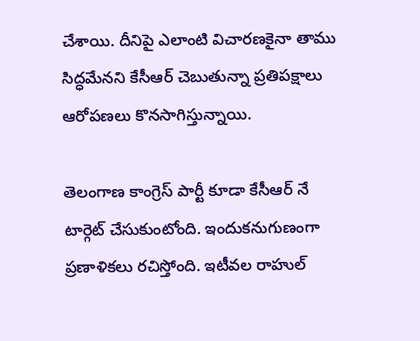చేశాయి. దీనిపై ఎలాంటి విచారణకైనా తాము సిద్ధమేనని కేసీఆర్ చెబుతున్నా ప్రతిపక్షాలు ఆరోపణలు కొనసాగిస్తున్నాయి.

తెలంగాణ కాంగ్రెస్ పార్టీ కూడా కేసీఆర్ నే టార్గెట్ చేసుకుంటోంది. ఇందుకనుగుణంగా ప్రణాళికలు రచిస్తోంది. ఇటీవల రాహుల్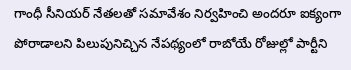గాంధీ సీనియర్ నేతలతో సమావేశం నిర్వహించి అందరూ ఐక్యంగా పోరాడాలని పిలుపునిచ్చిన నేపథ్యంలో రాబోయే రోజుల్లో పార్టీని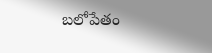బలోపేతం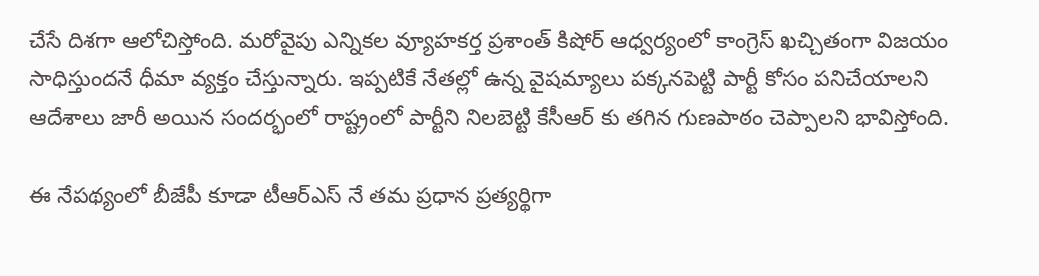చేసే దిశగా ఆలోచిస్తోంది. మరోవైపు ఎన్నికల వ్యూహకర్త ప్రశాంత్ కిషోర్ ఆధ్వర్యంలో కాంగ్రెస్ ఖచ్చితంగా విజయం సాధిస్తుందనే ధీమా వ్యక్తం చేస్తున్నారు. ఇప్పటికే నేతల్లో ఉన్న వైషమ్యాలు పక్కనపెట్టి పార్టీ కోసం పనిచేయాలని ఆదేశాలు జారీ అయిన సందర్భంలో రాష్ట్రంలో పార్టీని నిలబెట్టి కేసీఆర్ కు తగిన గుణపాఠం చెప్పాలని భావిస్తోంది.

ఈ నేపథ్యంలో బీజేపీ కూడా టీఆర్ఎస్ నే తమ ప్రధాన ప్రత్యర్థిగా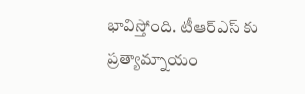భావిస్తోంది. టీఆర్ఎస్ కు ప్రత్యామ్నాయం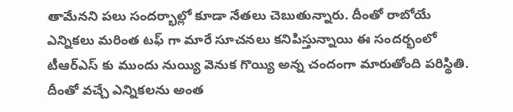తామేనని పలు సందర్భాల్లో కూడా నేతలు చెబుతున్నారు. దీంతో రాబోయే ఎన్నికలు మరింత టఫ్ గా మారే సూచనలు కనిపిస్తున్నాయి ఈ సందర్భంలో టీఆర్ఎస్ కు ముందు నుయ్యి వెనుక గొయ్యి అన్న చందంగా మారుతోంది పరిస్థితి. దీంతో వచ్చే ఎన్నికలను అంత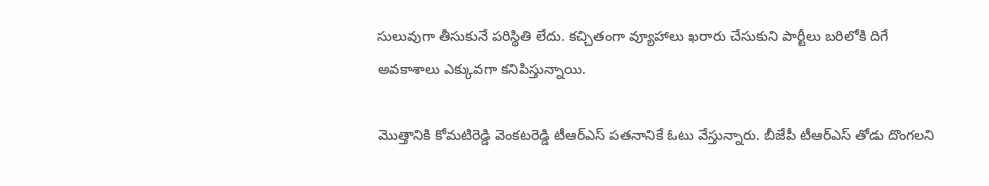సులువుగా తీసుకునే పరిస్థితి లేదు. కచ్చితంగా వ్యూహాలు ఖరారు చేసుకుని పార్టీలు బరిలోకి దిగే అవకాశాలు ఎక్కువగా కనిపిస్తున్నాయి.

మొత్తానికి కోమటిరెడ్డి వెంకటరెడ్డి టీఆర్ఎస్ పతనానికే ఓటు వేస్తున్నారు. బీజేపీ టీఆర్ఎస్ తోడు దొంగలని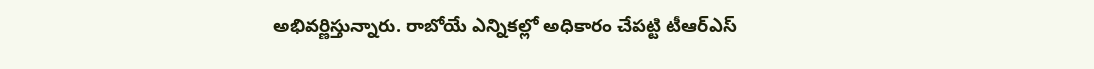అభివర్ణిస్తున్నారు. రాబోయే ఎన్నికల్లో అధికారం చేపట్టి టీఆర్ఎస్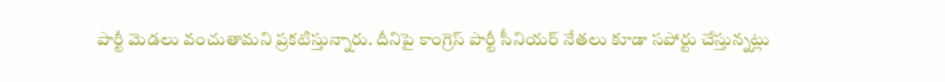పార్టీ మెడలు వంచుతామని ప్రకటిస్తున్నారు. దీనిపై కాంగ్రెస్ పార్టీ సీనియర్ నేతలు కూడా సపోర్టు చేస్తున్నట్లు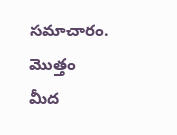సమాచారం. మొత్తం మీద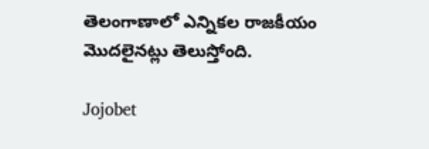తెలంగాణాలో ఎన్నికల రాజకీయం మొదలైనట్లు తెలుస్తోంది.

Jojobet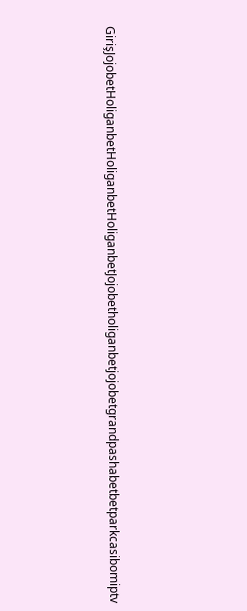GirişJojobetHoliganbetHoliganbetHoliganbetJojobetholiganbetjojobetgrandpashabetbetparkcasibomiptv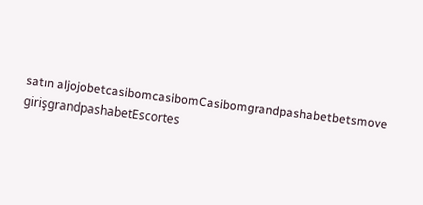satın aljojobetcasibomcasibomCasibomgrandpashabetbetsmove girişgrandpashabetEscortes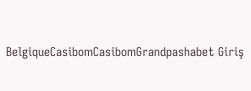BelgiqueCasibomCasibomGrandpashabet Giriş